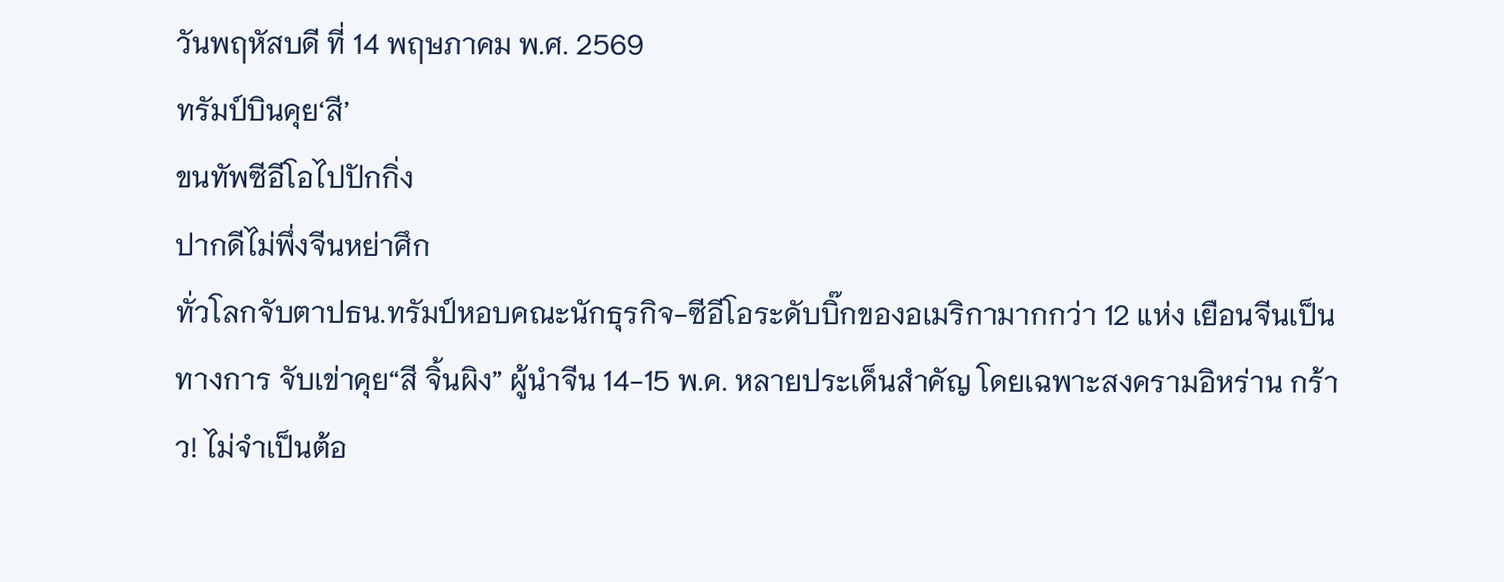วันพฤหัสบดี ที่ 14 พฤษภาคม พ.ศ. 2569
ทรัมป์บินคุย‘สี’
ขนทัพซีอีโอไปปักกิ่ง
ปากดีไม่พึ่งจีนหย่าศึก
ทั่วโลกจับตาปธน.ทรัมป์หอบคณะนักธุรกิจ-ซีอีโอระดับบิ๊กของอเมริกามากกว่า 12 แห่ง เยือนจีนเป็นทางการ จับเข่าคุย“สี จิ้นผิง” ผู้นำจีน 14-15 พ.ค. หลายประเด็นสำคัญ โดยเฉพาะสงครามอิหร่าน กร้าว! ไม่จำเป็นต้อ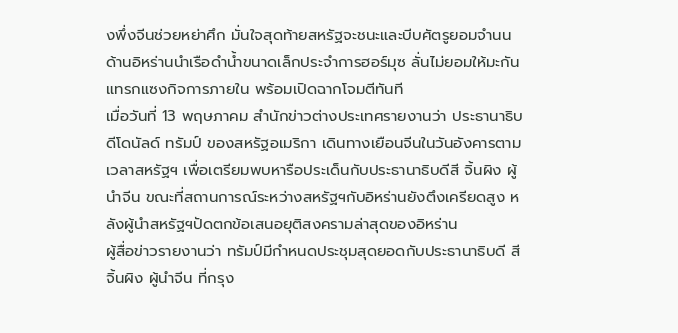งพึ่งจีนช่วยหย่าศึก มั่นใจสุดท้ายสหรัฐจะชนะและบีบศัตรูยอมจำนน ด้านอิหร่านนำเรือดำน้ำขนาดเล็กประจำการฮอร์มุซ ลั่นไม่ยอมให้มะกันแทรกแซงกิจการภายใน พร้อมเปิดฉากโจมตีทันที
เมื่อวันที่ 13 พฤษภาคม สำนักข่าวต่างประเทศรายงานว่า ประธานาธิบดีโดนัลด์ ทรัมป์ ของสหรัฐอเมริกา เดินทางเยือนจีนในวันอังคารตามเวลาสหรัฐฯ เพื่อเตรียมพบหารือประเด็นกับประธานาธิบดีสี จิ้นผิง ผู้นำจีน ขณะที่สถานการณ์ระหว่างสหรัฐฯกับอิหร่านยังตึงเครียดสูง หลังผู้นำสหรัฐฯปัดตกข้อเสนอยุติสงครามล่าสุดของอิหร่าน
ผู้สื่อข่าวรายงานว่า ทรัมป์มีกำหนดประชุมสุดยอดกับประธานาธิบดี สี จิ้นผิง ผู้นำจีน ที่กรุง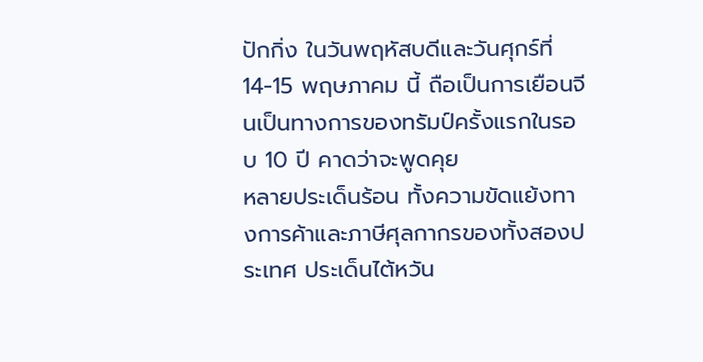ปักกิ่ง ในวันพฤหัสบดีและวันศุกร์ที่ 14-15 พฤษภาคม นี้ ถือเป็นการเยือนจีนเป็นทางการของทรัมป์ครั้งแรกในรอบ 10 ปี คาดว่าจะพูดคุย
หลายประเด็นร้อน ทั้งความขัดแย้งทางการค้าและภาษีศุลกากรของทั้งสองประเทศ ประเด็นไต้หวัน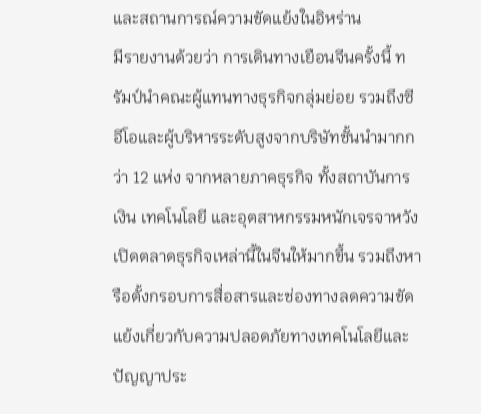และสถานการณ์ความขัดแย้งในอิหร่าน
มีรายงานด้วยว่า การเดินทางเยือนจีนครั้งนี้ ทรัมป์นำคณะผู้แทนทางธุรกิจกลุ่มย่อย รวมถึงซีอีโอและผู้บริหารระดับสูงจากบริษัทชั้นนำมากกว่า 12 แห่ง จากหลายภาคธุรกิจ ทั้งสถาบันการเงิน เทคโนโลยี และอุตสาหกรรมหนักเจรจาหวังเปิดตลาดธุรกิจเหล่านี้ในจีนให้มากขึ้น รวมถึงหารือตั้งกรอบการสื่อสารและช่องทางลดความขัดแย้งเกี่ยวกับความปลอดภัยทางเทคโนโลยีและปัญญาประ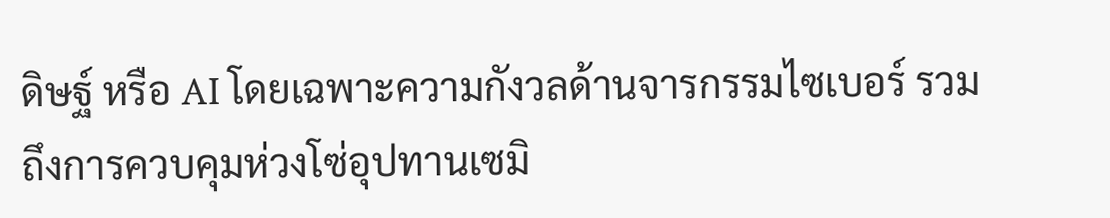ดิษฐ์ หรือ AI โดยเฉพาะความกังวลด้านจารกรรมไซเบอร์ รวมถึงการควบคุมห่วงโซ่อุปทานเซมิ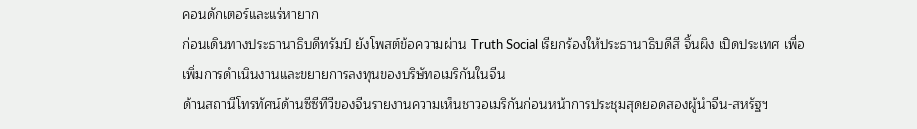คอนดักเตอร์และแร่หายาก
ก่อนเดินทางประธานาธิบดีทรัมป์ ยังโพสต์ข้อความผ่าน Truth Social เรียกร้องให้ประธานาธิบดีสี จิ้นผิง เปิดประเทศ เพื่อเพิ่มการดำเนินงานและขยายการลงทุนของบริษัทอเมริกันในจีน
ด้านสถานีโทรทัศน์ด้านซีซีทีวีของจีนรายงานความเห็นชาวอเมริกันก่อนหน้าการประชุมสุดยอดสองผู้นำจีน-สหรัฐฯ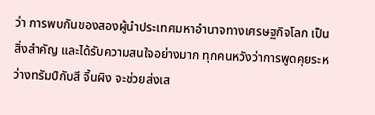ว่า การพบกันของสองผู้นำประเทศมหาอำนาจทางเศรษฐกิจโลก เป็นสิ่งสำคัญ และได้รับความสนใจอย่างมาก ทุกคนหวังว่าการพูดคุยระหว่างทรัมป์กับสี จิ้นผิง จะช่วยส่งเส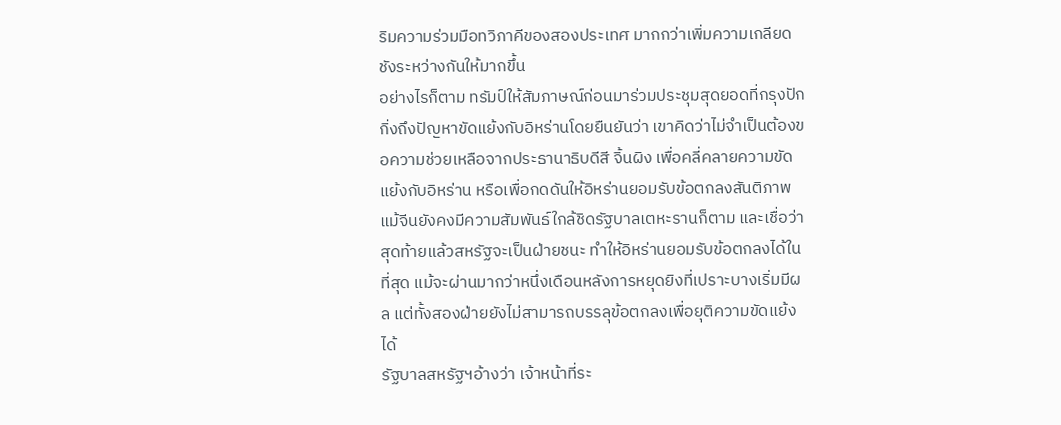ริมความร่วมมือทวิภาคีของสองประเทศ มากกว่าเพิ่มความเกลียดชังระหว่างกันให้มากขึ้น
อย่างไรก็ตาม ทรัมป์ให้สัมภาษณ์ก่อนมาร่วมประชุมสุดยอดที่กรุงปักกิ่งถึงปัญหาขัดแย้งกับอิหร่านโดยยืนยันว่า เขาคิดว่าไม่จำเป็นต้องขอความช่วยเหลือจากประธานาธิบดีสี จิ้นผิง เพื่อคลี่คลายความขัดแย้งกับอิหร่าน หรือเพื่อกดดันให้อิหร่านยอมรับข้อตกลงสันติภาพ แม้จีนยังคงมีความสัมพันธ์ใกล้ชิดรัฐบาลเตหะรานก็ตาม และเชื่อว่าสุดท้ายแล้วสหรัฐจะเป็นฝ่ายชนะ ทำให้อิหร่านยอมรับข้อตกลงได้ในที่สุด แม้จะผ่านมากว่าหนึ่งเดือนหลังการหยุดยิงที่เปราะบางเริ่มมีผล แต่ทั้งสองฝ่ายยังไม่สามารถบรรลุข้อตกลงเพื่อยุติความขัดแย้งได้
รัฐบาลสหรัฐฯอ้างว่า เจ้าหน้าที่ระ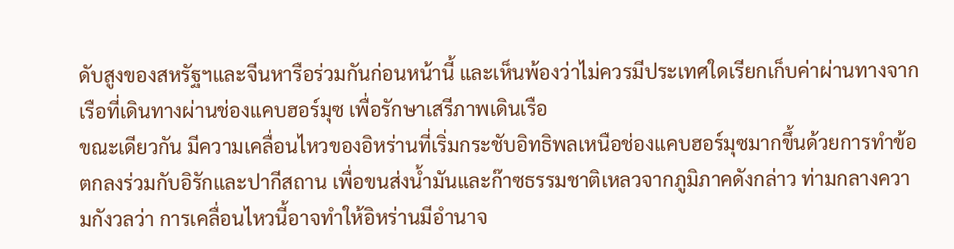ดับสูงของสหรัฐฯและจีนหารือร่วมกันก่อนหน้านี้ และเห็นพ้องว่าไม่ควรมีประเทศใดเรียกเก็บค่าผ่านทางจากเรือที่เดินทางผ่านช่องแคบฮอร์มุซ เพื่อรักษาเสรีภาพเดินเรือ
ขณะเดียวกัน มีความเคลื่อนไหวของอิหร่านที่เริ่มกระชับอิทธิพลเหนือช่องแคบฮอร์มุซมากขึ้นด้วยการทำข้อตกลงร่วมกับอิรักและปากีสถาน เพื่อขนส่งน้ำมันและก๊าซธรรมชาติเหลวจากภูมิภาคดังกล่าว ท่ามกลางความกังวลว่า การเคลื่อนไหวนี้อาจทำให้อิหร่านมีอำนาจ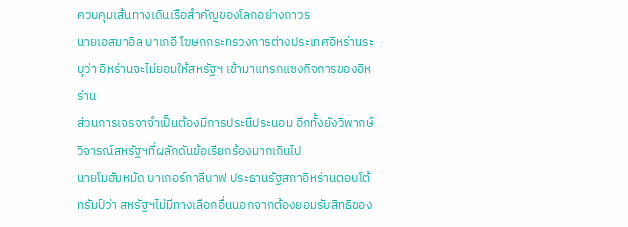ควบคุมเส้นทางเดินเรือสำคัญของโลกอย่างถาวร
นายเอสมาอิล บาเกอี โฆษกกระทรวงการต่างประเทศอิหร่านระบุว่า อิหร่านจะไม่ยอมให้สหรัฐฯ เข้ามาแทรกแซงกิจการของอิหร่าน
ส่วนการเจรจาจำเป็นต้องมีการประนีประนอม อีกทั้งยังวิพากษ์วิจารณ์สหรัฐฯที่ผลักดันข้อเรียกร้องมากเกินไป
นายโมฮัมหมัด บาเกอร์กาลีบาฟ ประธานรัฐสภาอิหร่านตอบโต้ทรัมป์ว่า สหรัฐฯไม่มีทางเลือกอื่นนอกจากต้องยอมรับสิทธิของ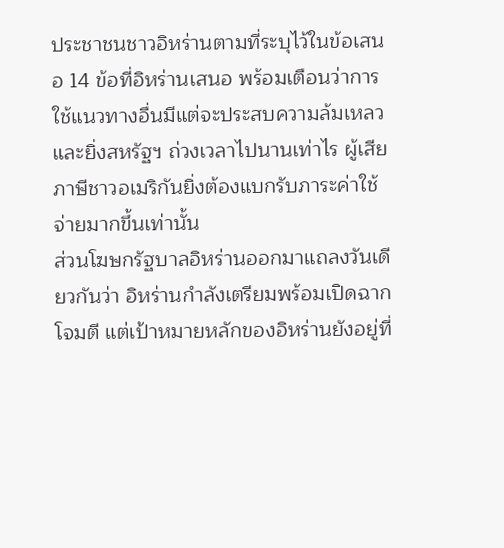ประชาชนชาวอิหร่านตามที่ระบุไว้ในข้อเสนอ 14 ข้อที่อิหร่านเสนอ พร้อมเตือนว่าการใช้แนวทางอื่นมีแต่จะประสบความล้มเหลว และยิ่งสหรัฐฯ ถ่วงเวลาไปนานเท่าไร ผู้เสียภาษีชาวอเมริกันยิ่งต้องแบกรับภาระค่าใช้จ่ายมากขึ้นเท่านั้น
ส่วนโฆษกรัฐบาลอิหร่านออกมาแถลงวันเดียวกันว่า อิหร่านกำลังเตรียมพร้อมเปิดฉากโจมตี แต่เป้าหมายหลักของอิหร่านยังอยู่ที่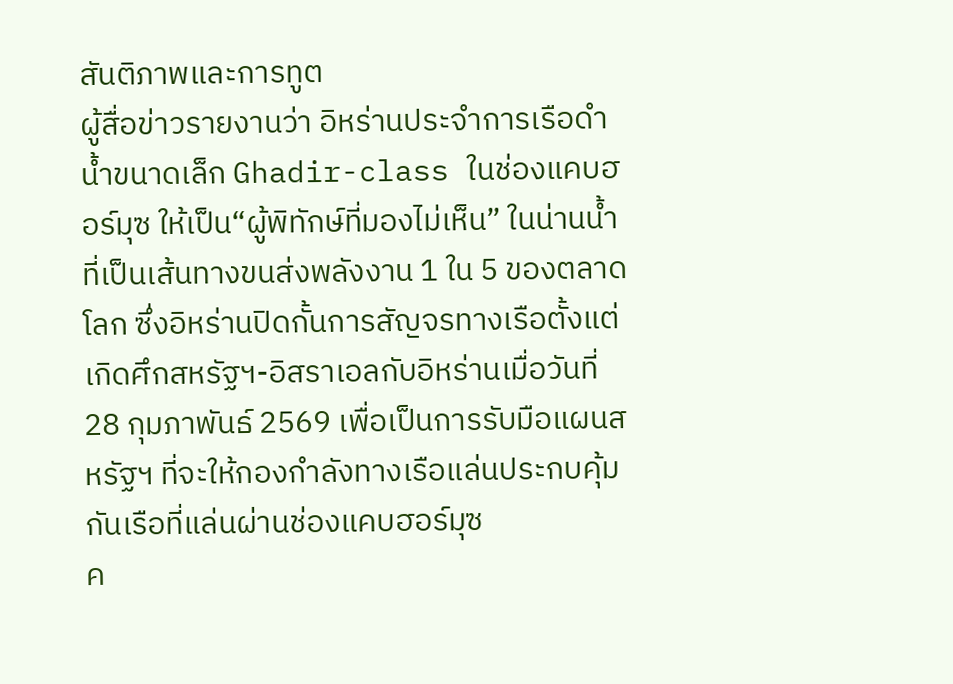สันติภาพและการทูต
ผู้สื่อข่าวรายงานว่า อิหร่านประจำการเรือดำน้ำขนาดเล็ก Ghadir-class ในช่องแคบฮอร์มุซ ให้เป็น“ผู้พิทักษ์ที่มองไม่เห็น” ในน่านน้ำที่เป็นเส้นทางขนส่งพลังงาน 1 ใน 5 ของตลาดโลก ซึ่งอิหร่านปิดกั้นการสัญจรทางเรือตั้งแต่เกิดศึกสหรัฐฯ-อิสราเอลกับอิหร่านเมื่อวันที่ 28 กุมภาพันธ์ 2569 เพื่อเป็นการรับมือแผนสหรัฐฯ ที่จะให้กองกำลังทางเรือแล่นประกบคุ้มกันเรือที่แล่นผ่านช่องแคบฮอร์มุซ
ค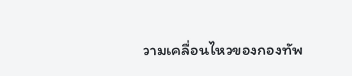วามเคลื่อนไหวของกองทัพ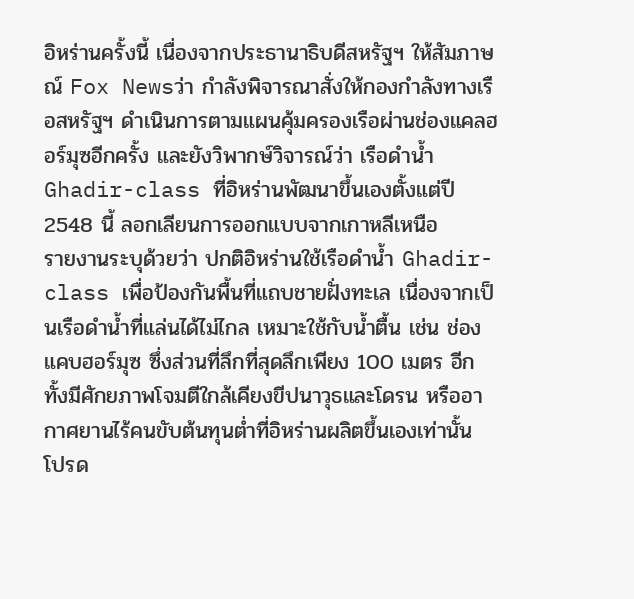อิหร่านครั้งนี้ เนื่องจากประธานาธิบดีสหรัฐฯ ให้สัมภาษณ์ Fox Newsว่า กำลังพิจารณาสั่งให้กองกำลังทางเรือสหรัฐฯ ดำเนินการตามแผนคุ้มครองเรือผ่านช่องแคลฮอร์มุซอีกครั้ง และยังวิพากษ์วิจารณ์ว่า เรือดำน้ำ Ghadir-class ที่อิหร่านพัฒนาขึ้นเองตั้งแต่ปี 2548 นี้ ลอกเลียนการออกแบบจากเกาหลีเหนือ
รายงานระบุด้วยว่า ปกติอิหร่านใช้เรือดำน้ำ Ghadir-class เพื่อป้องกันพื้นที่แถบชายฝั่งทะเล เนื่องจากเป็นเรือดำน้ำที่แล่นได้ไม่ไกล เหมาะใช้กับน้ำตื้น เช่น ช่องแคบฮอร์มุซ ซึ่งส่วนที่ลึกที่สุดลึกเพียง 100 เมตร อีกทั้งมีศักยภาพโจมตีใกล้เคียงขีปนาวุธและโดรน หรืออากาศยานไร้คนขับต้นทุนต่ำที่อิหร่านผลิตขึ้นเองเท่านั้น
โปรด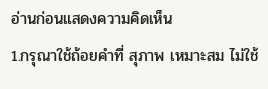อ่านก่อนแสดงความคิดเห็น
1.กรุณาใช้ถ้อยคำที่ สุภาพ เหมาะสม ไม่ใช้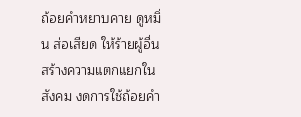ถ้อยคำหยาบคาย ดูหมิ่น ส่อเสียด ให้ร้ายผู้อื่น สร้างความแตกแยกในสังคม งดการใช้ถ้อยคำ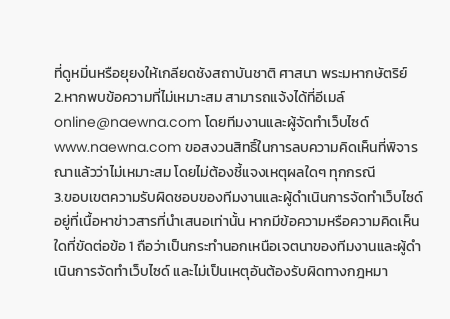ที่ดูหมิ่นหรือยุยงให้เกลียดชังสถาบันชาติ ศาสนา พระมหากษัตริย์
2.หากพบข้อความที่ไม่เหมาะสม สามารถแจ้งได้ที่อีเมล์ online@naewna.com โดยทีมงานและผู้จัดทำเว็บไซด์ www.naewna.com ขอสงวนสิทธิ์ในการลบความคิดเห็นที่พิจารณาแล้วว่าไม่เหมาะสม โดยไม่ต้องชี้แจงเหตุผลใดๆ ทุกกรณี
3.ขอบเขตความรับผิดชอบของทีมงานและผู้ดำเนินการจัดทำเว็บไซด์ อยู่ที่เนื้อหาข่าวสารที่นำเสนอเท่านั้น หากมีข้อความหรือความคิดเห็นใดที่ขัดต่อข้อ 1 ถือว่าเป็นกระทำนอกเหนือเจตนาของทีมงานและผู้ดำเนินการจัดทำเว็บไซด์ และไม่เป็นเหตุอันต้องรับผิดทางกฎหมา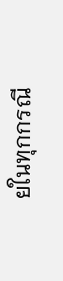ยในทุกกรณี